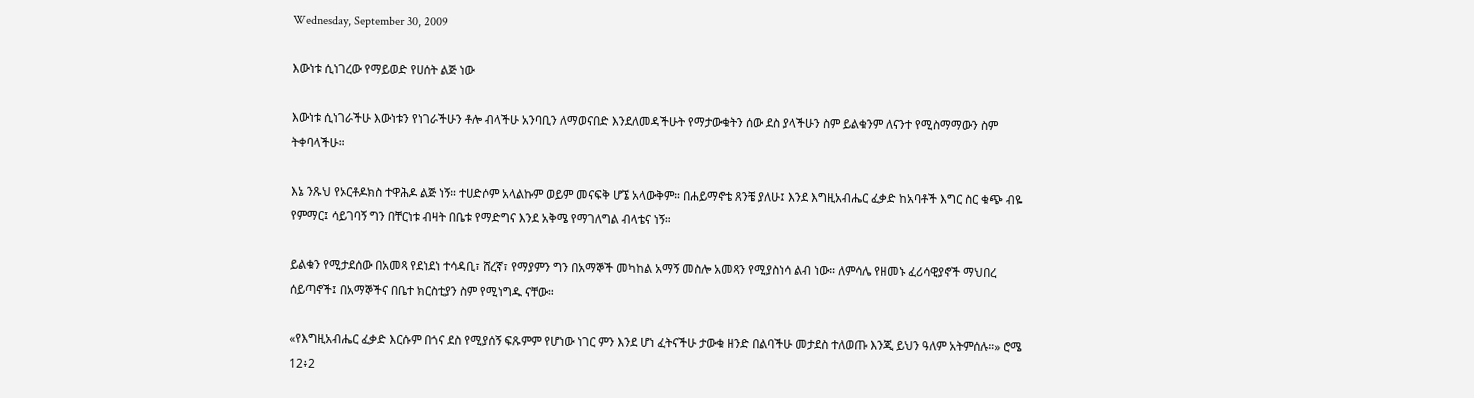Wednesday, September 30, 2009

እውነቱ ሲነገረው የማይወድ የሀሰት ልጅ ነው

እውነቱ ሲነገራችሁ እውነቱን የነገራችሁን ቶሎ ብላችሁ አንባቢን ለማወናበድ እንደለመዳችሁት የማታውቁትን ሰው ደስ ያላችሁን ስም ይልቁንም ለናንተ የሚስማማውን ስም ትቀባላችሁ።

እኔ ንጹህ የኦርቶዶክስ ተዋሕዶ ልጅ ነኝ። ተሀድሶም አላልኩም ወይም መናፍቅ ሆኜ አላውቅም። በሐይማኖቴ ጸንቼ ያለሁ፤ እንደ እግዚአብሔር ፈቃድ ከአባቶች እግር ስር ቁጭ ብዬ የምማር፤ ሳይገባኝ ግን በቸርነቱ ብዛት በቤቱ የማድግና እንደ አቅሜ የማገለግል ብላቴና ነኝ።

ይልቁን የሚታደሰው በአመጻ የደነደነ ተሳዳቢ፣ ሸረኛ፣ የማያምን ግን በአማኞች መካከል አማኝ መስሎ አመጻን የሚያስነሳ ልብ ነው። ለምሳሌ የዘመኑ ፈሪሳዊያኖች ማህበረ ሰይጣኖች፤ በአማኞችና በቤተ ክርስቲያን ስም የሚነግዱ ናቸው።

«የእግዚአብሔር ፈቃድ እርሱም በጎና ደስ የሚያሰኝ ፍጹምም የሆነው ነገር ምን እንደ ሆነ ፈትናችሁ ታውቁ ዘንድ በልባችሁ መታደስ ተለወጡ እንጂ ይህን ዓለም አትምሰሉ።» ሮሜ 12፥2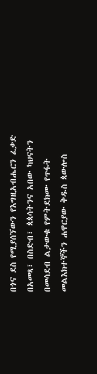በጎና ደስ የሚያሰኘውን የእግዚአብሔርን ፈቃድ በአመጻ፣ በስድብ፣ ጳጳሳትንና አበው ካህናትን በመሳደብ ልታውቁ የምትደክሙ የጥፋት መልእክተኞችን ሐዋርያው ቅዱስ ጳውሎስ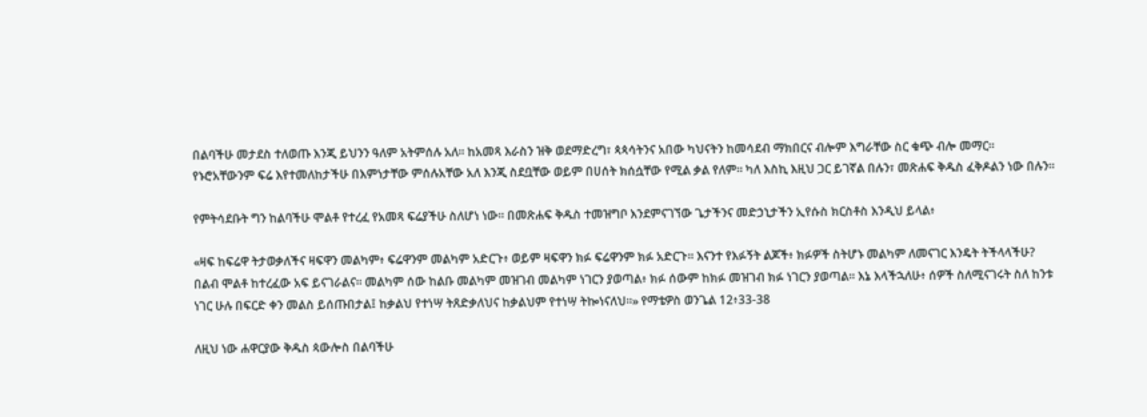በልባችሁ መታደስ ተለወጡ እንጂ ይህንን ዓለም አትምሰሉ አለ። ከአመጻ እራስን ዝቅ ወደማድረግ፣ ጳጳሳትንና አበው ካህናትን ከመሳደብ ማክበርና ብሎም እግራቸው ስር ቁጭ ብሎ መማር። የኑሮአቸውንም ፍሬ እየተመለከታችሁ በእምነታቸው ምሰሉአቸው አለ እንጂ ስደቧቸው ወይም በሀሰት ክሰሷቸው የሚል ቃል የለም። ካለ እስኪ እዚህ ጋር ይገኛል በሉን፣ መጽሐፍ ቅዱስ ፈቅዶልን ነው በሉን።

የምትሳደቡት ግን ከልባችሁ ሞልቶ የተረፈ የአመጻ ፍሬያችሁ ስለሆነ ነው። በመጽሐፍ ቅዱስ ተመዝግቦ እንደምናገኘው ጌታችንና መድኃኒታችን ኢየሱስ ክርስቶስ እንዲህ ይላል፥

«ዛፍ ከፍሬዋ ትታወቃለችና ዛፍዋን መልካም፥ ፍሬዋንም መልካም አድርጉ፥ ወይም ዛፍዋን ክፉ ፍሬዋንም ክፉ አድርጉ። እናንተ የእፉኝት ልጆች፥ ክፉዎች ስትሆኑ መልካም ለመናገር እንዴት ትችላላችሁ? በልብ ሞልቶ ከተረፈው አፍ ይናገራልና። መልካም ሰው ከልቡ መልካም መዝገብ መልካም ነገርን ያወጣል፥ ክፉ ሰውም ከክፉ መዝገብ ክፉ ነገርን ያወጣል። እኔ እላችኋለሁ፥ ሰዎች ስለሚናገሩት ስለ ከንቱ ነገር ሁሉ በፍርድ ቀን መልስ ይሰጡበታል፤ ከቃልህ የተነሣ ትጸድቃለህና ከቃልህም የተነሣ ትኰነናለህ።» የማቴዎስ ወንጌል 12፥33-38

ለዚህ ነው ሐዋርያው ቅዱስ ጳውሎስ በልባችሁ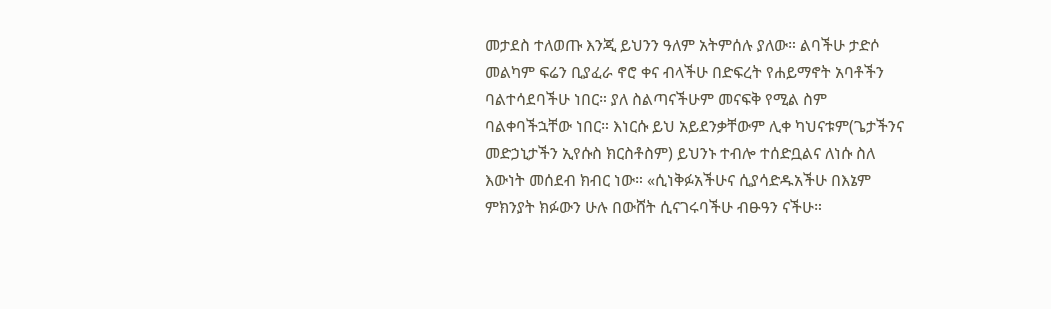መታደስ ተለወጡ እንጂ ይህንን ዓለም አትምሰሉ ያለው። ልባችሁ ታድሶ መልካም ፍሬን ቢያፈራ ኖሮ ቀና ብላችሁ በድፍረት የሐይማኖት አባቶችን ባልተሳደባችሁ ነበር። ያለ ስልጣናችሁም መናፍቅ የሚል ስም ባልቀባችኋቸው ነበር። እነርሱ ይህ አይደንቃቸውም ሊቀ ካህናቱም(ጌታችንና መድኃኒታችን ኢየሱስ ክርስቶስም) ይህንኑ ተብሎ ተሰድቧልና ለነሱ ስለ እውነት መሰደብ ክብር ነው። «ሲነቅፉአችሁና ሲያሳድዱአችሁ በእኔም ምክንያት ክፉውን ሁሉ በውሸት ሲናገሩባችሁ ብፁዓን ናችሁ።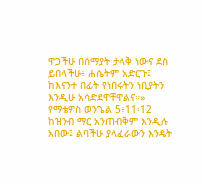ዋጋችሁ በሰማያት ታላቅ ነውና ደስ ይበላችሁ፥ ሐሴትም አድርጉ፤ ከእናንተ በፊት የነበሩትን ነቢያትን እንዲሁ አሳድደዋቸዋልና።» የማቴዎስ ወንጌል 5፥11፡12 ከዝንብ ማር አንጠብቅም እንዲሉ አበው፤ ልባችሁ ያላፈራውን እንዴት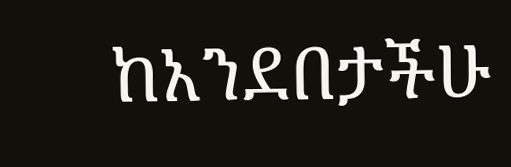ከአንደበታችሁ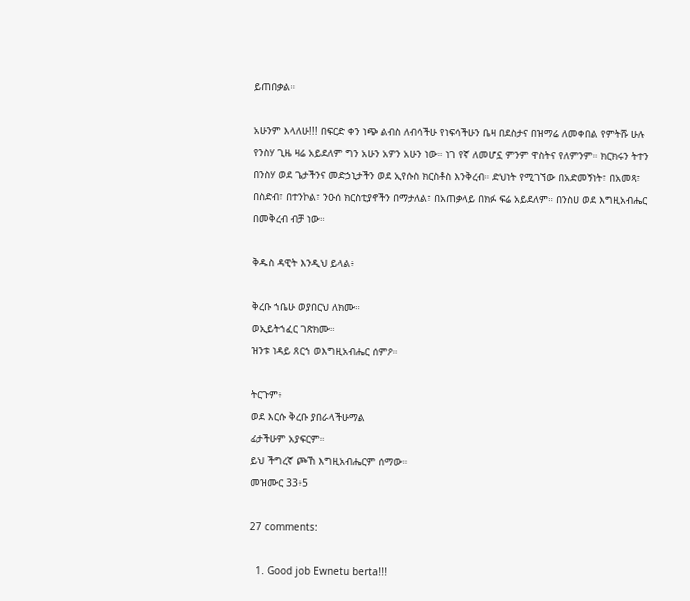ይጠበቃል።

አሁንም እላለሁ!!! በፍርድ ቀን ነጭ ልብስ ለብሳችሁ የነፍሳችሁን ቤዛ በደስታና በዝማሬ ለመቀበል የምትሹ ሁሉ የንስሃ ጊዜ ዛሬ አይደለም ግን አሁን አዎን አሁን ነው። ነገ የኛ ለመሆኗ ምንም ዋስትና የለምንም። ክርክሩን ትተን በንስሃ ወደ ጌታችንና መድኃኒታችን ወደ ኢየሱስ ክርስቶስ እንቅረብ። ድህነት የሚገኘው በአድመኝነት፣ በአመጻ፣ በስድብ፣ በተንኮል፣ ንዑሰ ክርስቲያኖችን በማታለል፣ በአጠቃላይ በክፉ ፍሬ አይደለም። በንስሀ ወደ እግዚአብሔር በመቅረብ ብቻ ነው።

ቅዱስ ዳዊት እንዲህ ይላል፥

ቅረቡ ኀቤሁ ወያበርህ ለክሙ።
ወኢይትኀፈር ገጽክሙ።
ዝንቱ ነዳይ ጸርኀ ወእግዚአብሔር ሰምዖ።

ትርጉም፥
ወደ እርሱ ቅረቡ ያበራላችሁማል
ፊታችሁም አያፍርም።
ይህ ችግረኛ ጮኸ እግዚአብሔርም ሰማው።
መዝሙር 33፥5

27 comments:

  1. Good job Ewnetu berta!!!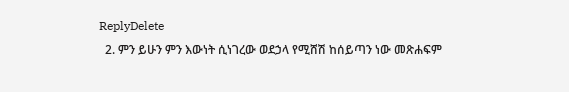ReplyDelete
  2. ምን ይሁን ምን እውነት ሲነገረው ወደኃላ የሚሸሽ ከሰይጣን ነው መጽሐፍም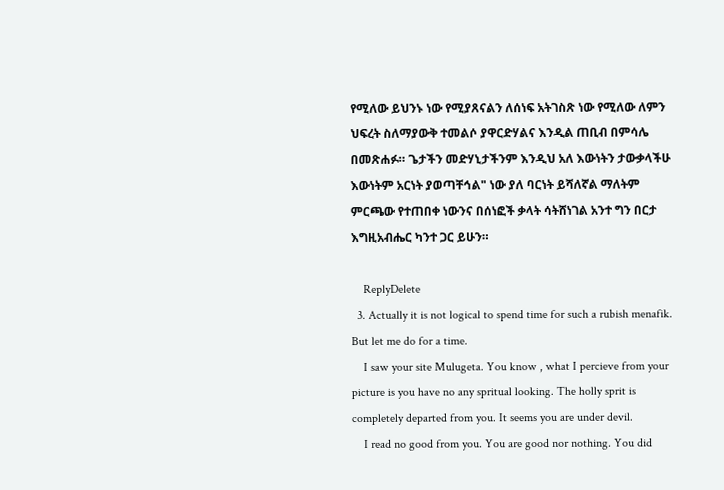የሚለው ይህንኑ ነው የሚያጸናልን ለሰነፍ አትገስጽ ነው የሚለው ለምን ህፍረት ስለማያውቅ ተመልሶ ያዋርድሃልና እንዲል ጠቢብ በምሳሌ በመጽሐፉ። ጌታችን መድሃኒታችንም እንዲህ አለ እውነትን ታውቃላችሁ እውነትም አርነት ያወጣቸኅል" ነው ያለ ባርነት ይሻለኛል ማለትም ምርጫው የተጠበቀ ነውንና በሰነፎች ቃላት ሳትሸነገል አንተ ግን በርታ እግዚአብሔር ካንተ ጋር ይሁን።

    ReplyDelete
  3. Actually it is not logical to spend time for such a rubish menafik. But let me do for a time.
    I saw your site Mulugeta. You know , what I percieve from your picture is you have no any spritual looking. The holly sprit is completely departed from you. It seems you are under devil.
    I read no good from you. You are good nor nothing. You did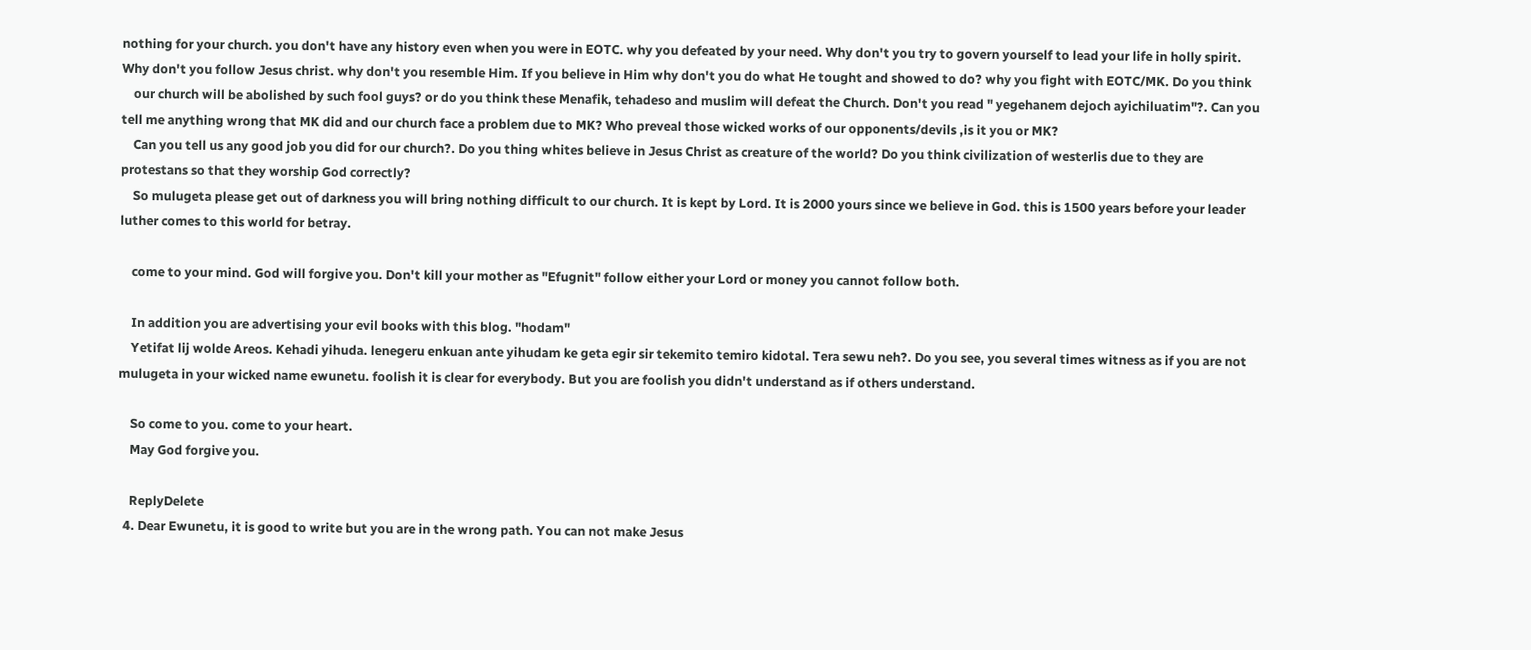nothing for your church. you don't have any history even when you were in EOTC. why you defeated by your need. Why don't you try to govern yourself to lead your life in holly spirit. Why don't you follow Jesus christ. why don't you resemble Him. If you believe in Him why don't you do what He tought and showed to do? why you fight with EOTC/MK. Do you think
    our church will be abolished by such fool guys? or do you think these Menafik, tehadeso and muslim will defeat the Church. Don't you read " yegehanem dejoch ayichiluatim"?. Can you tell me anything wrong that MK did and our church face a problem due to MK? Who preveal those wicked works of our opponents/devils ,is it you or MK?
    Can you tell us any good job you did for our church?. Do you thing whites believe in Jesus Christ as creature of the world? Do you think civilization of westerlis due to they are protestans so that they worship God correctly?
    So mulugeta please get out of darkness you will bring nothing difficult to our church. It is kept by Lord. It is 2000 yours since we believe in God. this is 1500 years before your leader luther comes to this world for betray.

    come to your mind. God will forgive you. Don't kill your mother as "Efugnit" follow either your Lord or money you cannot follow both.

    In addition you are advertising your evil books with this blog. "hodam"
    Yetifat lij wolde Areos. Kehadi yihuda. lenegeru enkuan ante yihudam ke geta egir sir tekemito temiro kidotal. Tera sewu neh?. Do you see, you several times witness as if you are not mulugeta in your wicked name ewunetu. foolish it is clear for everybody. But you are foolish you didn't understand as if others understand.

    So come to you. come to your heart.
    May God forgive you.

    ReplyDelete
  4. Dear Ewunetu, it is good to write but you are in the wrong path. You can not make Jesus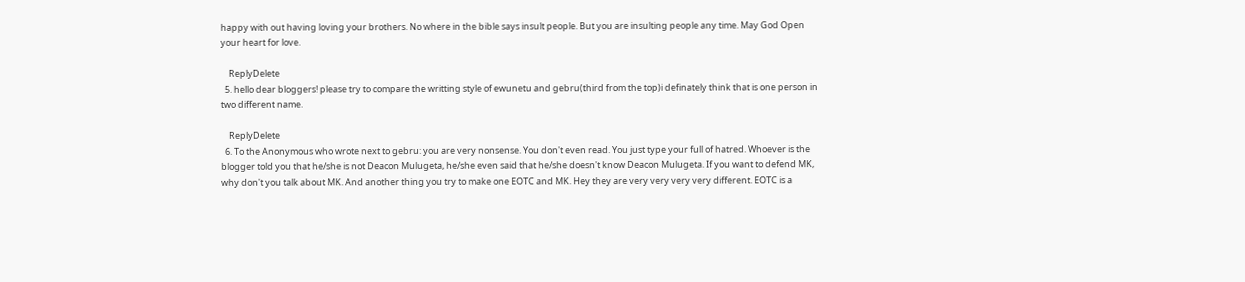happy with out having loving your brothers. No where in the bible says insult people. But you are insulting people any time. May God Open your heart for love.

    ReplyDelete
  5. hello dear bloggers! please try to compare the writting style of ewunetu and gebru(third from the top)i definately think that is one person in two different name.

    ReplyDelete
  6. To the Anonymous who wrote next to gebru: you are very nonsense. You don't even read. You just type your full of hatred. Whoever is the blogger told you that he/she is not Deacon Mulugeta, he/she even said that he/she doesn't know Deacon Mulugeta. If you want to defend MK, why don't you talk about MK. And another thing you try to make one EOTC and MK. Hey they are very very very very different. EOTC is a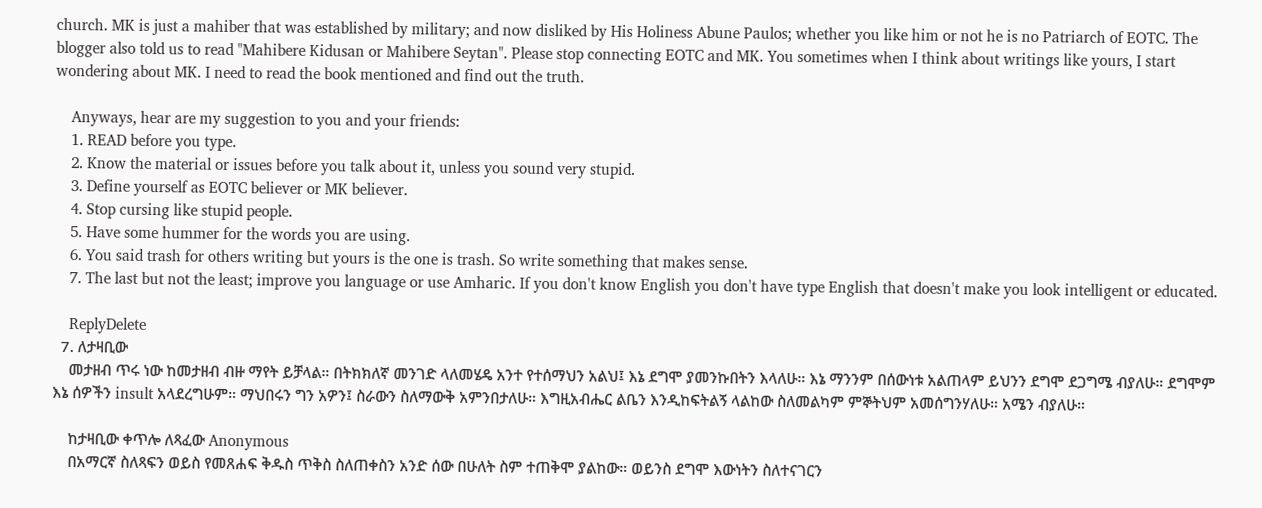church. MK is just a mahiber that was established by military; and now disliked by His Holiness Abune Paulos; whether you like him or not he is no Patriarch of EOTC. The blogger also told us to read "Mahibere Kidusan or Mahibere Seytan". Please stop connecting EOTC and MK. You sometimes when I think about writings like yours, I start wondering about MK. I need to read the book mentioned and find out the truth.

    Anyways, hear are my suggestion to you and your friends:
    1. READ before you type.
    2. Know the material or issues before you talk about it, unless you sound very stupid.
    3. Define yourself as EOTC believer or MK believer.
    4. Stop cursing like stupid people.
    5. Have some hummer for the words you are using.
    6. You said trash for others writing but yours is the one is trash. So write something that makes sense.
    7. The last but not the least; improve you language or use Amharic. If you don't know English you don't have type English that doesn't make you look intelligent or educated.

    ReplyDelete
  7. ለታዛቢው
    መታዘብ ጥሩ ነው ከመታዘብ ብዙ ማየት ይቻላል። በትክክለኛ መንገድ ላለመሄዴ አንተ የተሰማህን አልህ፤ እኔ ደግሞ ያመንኩበትን እላለሁ። እኔ ማንንም በሰውነቱ አልጠላም ይህንን ደግሞ ደጋግሜ ብያለሁ። ደግሞም እኔ ሰዎችን insult አላደረግሁም። ማህበሩን ግን አዎን፤ ስራውን ስለማውቅ አምንበታለሁ። እግዚአብሔር ልቤን እንዲከፍትልኝ ላልከው ስለመልካም ምኞትህም አመሰግንሃለሁ። አሜን ብያለሁ።

    ከታዛቢው ቀጥሎ ለጻፈው Anonymous
    በአማርኛ ስለጻፍን ወይስ የመጸሐፍ ቅዱስ ጥቅስ ስለጠቀስን አንድ ሰው በሁለት ስም ተጠቅሞ ያልከው። ወይንስ ደግሞ እውነትን ስለተናገርን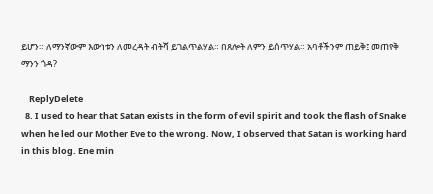ይሆን። ለማንኛውም እውነቱን ለመረዳት ብትሻ ይገልጥልሃል። በጸሎት ለምን ይሰጥሃል። አባቶችንም ጠይቅ፤ መጠየቅ ማንን ጎዳ?

    ReplyDelete
  8. I used to hear that Satan exists in the form of evil spirit and took the flash of Snake when he led our Mother Eve to the wrong. Now, I observed that Satan is working hard in this blog. Ene min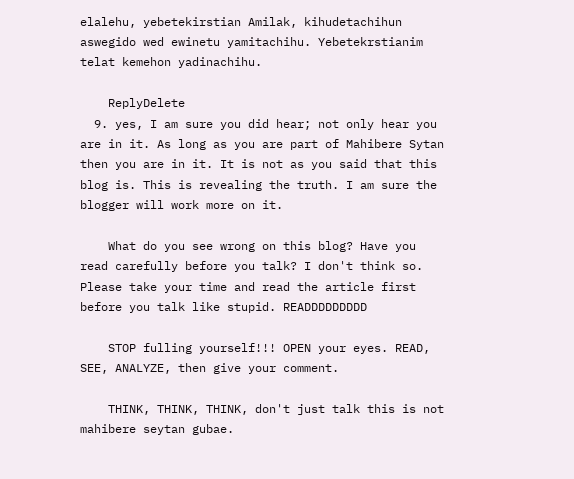elalehu, yebetekirstian Amilak, kihudetachihun aswegido wed ewinetu yamitachihu. Yebetekrstianim telat kemehon yadinachihu.

    ReplyDelete
  9. yes, I am sure you did hear; not only hear you are in it. As long as you are part of Mahibere Sytan then you are in it. It is not as you said that this blog is. This is revealing the truth. I am sure the blogger will work more on it.

    What do you see wrong on this blog? Have you read carefully before you talk? I don't think so. Please take your time and read the article first before you talk like stupid. READDDDDDDDD

    STOP fulling yourself!!! OPEN your eyes. READ, SEE, ANALYZE, then give your comment.

    THINK, THINK, THINK, don't just talk this is not mahibere seytan gubae.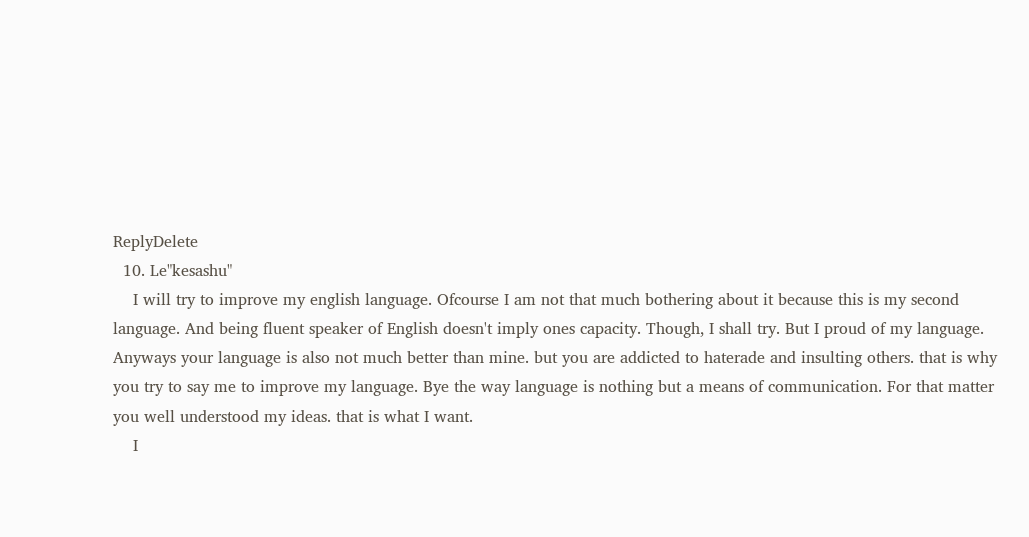ReplyDelete
  10. Le"kesashu"
    I will try to improve my english language. Ofcourse I am not that much bothering about it because this is my second language. And being fluent speaker of English doesn't imply ones capacity. Though, I shall try. But I proud of my language. Anyways your language is also not much better than mine. but you are addicted to haterade and insulting others. that is why you try to say me to improve my language. Bye the way language is nothing but a means of communication. For that matter you well understood my ideas. that is what I want.
    I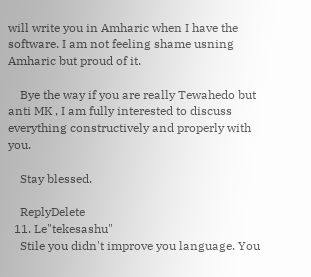will write you in Amharic when I have the software. I am not feeling shame usning Amharic but proud of it.

    Bye the way if you are really Tewahedo but anti MK , I am fully interested to discuss everything constructively and properly with you.

    Stay blessed.

    ReplyDelete
  11. Le"tekesashu"
    Stile you didn't improve you language. You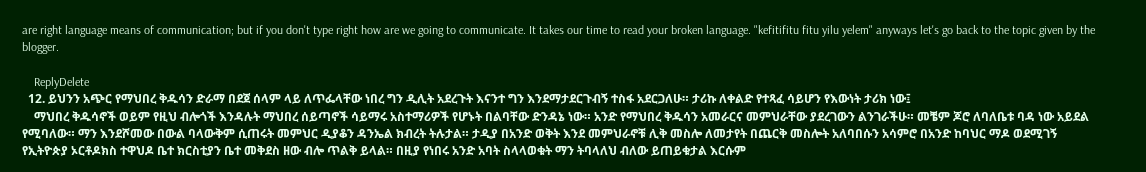are right language means of communication; but if you don't type right how are we going to communicate. It takes our time to read your broken language. "kefitifitu fitu yilu yelem" anyways let's go back to the topic given by the blogger.

    ReplyDelete
  12. ይህንን አጭር የማህበረ ቅዱሳን ድራማ በደጀ ሰላም ላይ ለጥፌላቸው ነበረ ግን ዲሊት አደረጉት እናንተ ግን እንደማታደርጉብኝ ተስፋ አደርጋለሁ። ታሪኩ ለቀልድ የተጻፈ ሳይሆን የእውነት ታሪክ ነው፤
    ማህበረ ቅዱሳኖች ወይም የዚህ ብሎጎች እንዳሉት ማህበረ ሰይጣኖች ሳይማሩ አስተማሪዎች የሆኑት በልባቸው ድንዳኔ ነው። አንድ የማህበረ ቅዱሳን አመራርና መምህራቸው ያደረገውን ልንገራችሁ። መቼም ጆሮ ለባለቤቱ ባዳ ነው አይደል የሚባለው። ማን እንደሾመው በውል ባላውቅም ሲጠሩት መምህር ዲያቆን ዳንኤል ክብረት ትሉታል። ታዲያ በአንድ ወቅት እንደ መምህራኖቹ ሊቅ መስሎ ለመታየት በጨርቅ መስሎት አለባበሱን አሳምሮ በአንድ ከባህር ማዶ ወደሚገኝ የኢትዮጵያ ኦርቶዶክስ ተዋህዶ ቤተ ክርስቲያን ቤተ መቅደስ ዘው ብሎ ጥልቅ ይላል። በዚያ የነበሩ አንድ አባት ስላላወቁት ማን ትባላለህ ብለው ይጠይቁታል እርሱም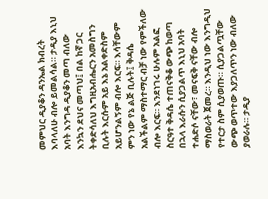መምህር ዲያቆን ዳንኤል ክብረት እባላለሁ ብሎ ይመልሳል። ታዲያ እኒህ አባት እንግዳ ዲያቆን መጣ ብለው እንኳን ደህና መጣህ፤ በል ከኛ ጋር ትቀድሳለህ እግዚአብሔርን አመስግን ቢሉት እርሱም አይ እኔ አልቀድስም አይሆንልኝም ብሎ እርፍ። እሳቸውም ምን ነው የኔ ልጅ ቢሉት፤ ቅዳሴ አልችልም ማስተማር ብቻ ነው የምችለው ብሎ እርፍ። እንደነገሩ ሁሉም አልፎ ስርዓተ ቅዳሴ ተጠናቅቆ ውጭ ከወጣ በኋላ እራሱን ሲያጋልጥ እኒህ አባት ተሐድሶ ናቸው፣ መናፍቅ ናቸው ብሎ ማስወራት ጀመረ። እንዲህ ነው እንግዲህ የተርታ ስም ሲያወጡ። ሲያጋልጧቸው ውጭ ወጥተው እያጋለጥን ነው ብለው ያወራሉ። ታዲያ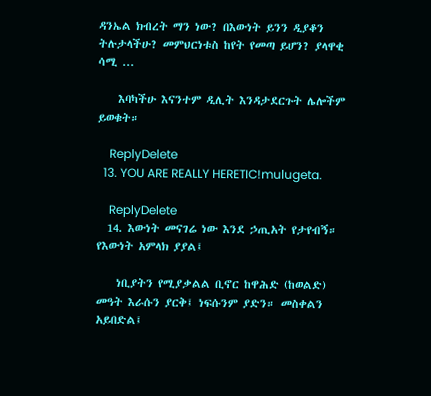ዳንኤል ክብረት ማን ነው? በእውነት ይንን ዲያቆን ትሉታላችሁ? መምህርነቱስ ከየት የመጣ ይሆን? ያላዋቂ ሳሚ ...

    እባካችሁ እናንተም ዲሊት እንዳታደርጉት ሌሎችም ይወቁት።

    ReplyDelete
  13. YOU ARE REALLY HERETIC!mulugeta.

    ReplyDelete
  14. እውነት መናገሬ ነው እንደ ኃጢአት የታየብኝ። የእውነት አምላክ ያያል፤

    ነቢያትን የሚያቃልል ቢኖር ከዋሕድ (ከወልድ) መዓት እራሱን ያርቅ፤ ነፍሱንም ያድን። መስቀልን አይበድል፤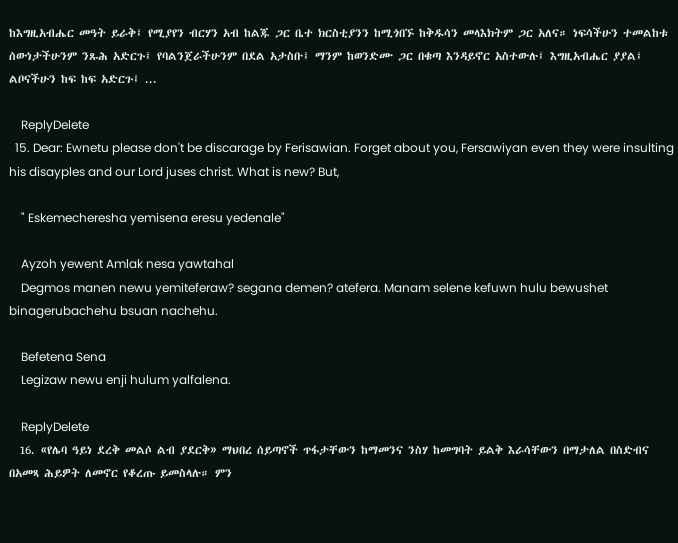ከእግዚአብሔር መዓት ይራቅ፤ የሚያየን ብርሃን አብ ከልጁ ጋር ቤተ ክርስቲያንን ከሚጎበኙ ከቅዱሳን መላእክትም ጋር አለና። ነፍሳችሁን ተመልከቱ ሰውነታችሁንም ንጹሕ አድርጉ፤ የባልንጀራችሁንም በደል አታስቡ፤ ማንም ከወንድሙ ጋር በቁጣ እንዳይኖር አስተውሉ፤ እግዚአብሔር ያያል፤ ልቦናችሁን ከፍ ከፍ አድርጉ፤ ...

    ReplyDelete
  15. Dear: Ewnetu please don't be discarage by Ferisawian. Forget about you, Fersawiyan even they were insulting his disayples and our Lord juses christ. What is new? But,

    " Eskemecheresha yemisena eresu yedenale"

    Ayzoh yewent Amlak nesa yawtahal
    Degmos manen newu yemiteferaw? segana demen? atefera. Manam selene kefuwn hulu bewushet binagerubachehu bsuan nachehu.

    Befetena Sena
    Legizaw newu enji hulum yalfalena.

    ReplyDelete
  16. «የሌባ ዓይነ ደረቅ መልሶ ልብ ያደርቅ» ማህበረ ሰይጣኖች ጥፋታቸውን ከማመንና ንስሃ ከመግባት ይልቅ እራሳቸውን በማታለል በስድብና በአመጻ ሕይዎት ለመኖር የቆረጡ ይመስላሉ። ምን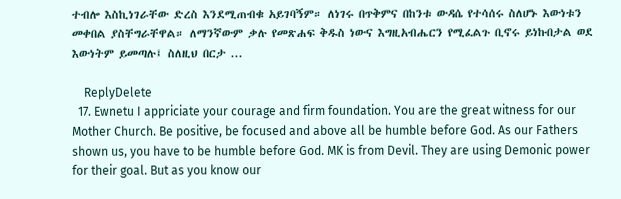ተብሎ እስኪነገራቸው ድረስ እንደሚጠብቁ አይገባኝም። ለነገሩ በጥቅምና በከንቱ ውዳሴ የተሳሰሩ ስለሆኑ እውነቱን መቀበል ያስቸግራቸዋል። ለማንኛውም ቃሉ የመጽሐፍ ቅዱስ ነውና እግዚአብሔርን የሚፈልጉ ቢኖሩ ይነኩበታል ወደ እውነትም ይመጣሉ፤ ስለዚህ በርታ ...

    ReplyDelete
  17. Ewnetu I appriciate your courage and firm foundation. You are the great witness for our Mother Church. Be positive, be focused and above all be humble before God. As our Fathers shown us, you have to be humble before God. MK is from Devil. They are using Demonic power for their goal. But as you know our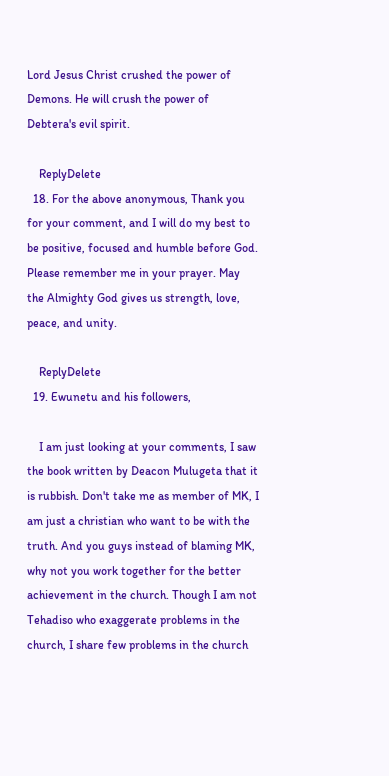Lord Jesus Christ crushed the power of Demons. He will crush the power of Debtera's evil spirit.

    ReplyDelete
  18. For the above anonymous, Thank you for your comment, and I will do my best to be positive, focused and humble before God. Please remember me in your prayer. May the Almighty God gives us strength, love, peace, and unity.

    ReplyDelete
  19. Ewunetu and his followers,

    I am just looking at your comments, I saw the book written by Deacon Mulugeta that it is rubbish. Don't take me as member of MK, I am just a christian who want to be with the truth. And you guys instead of blaming MK, why not you work together for the better achievement in the church. Though I am not Tehadiso who exaggerate problems in the church, I share few problems in the church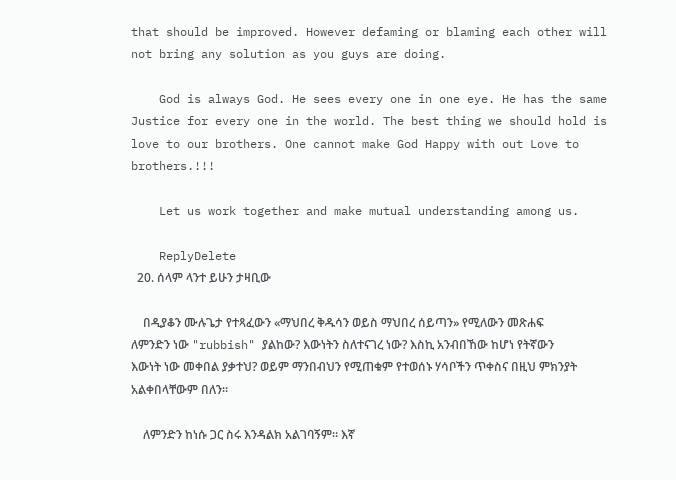that should be improved. However defaming or blaming each other will not bring any solution as you guys are doing.

    God is always God. He sees every one in one eye. He has the same Justice for every one in the world. The best thing we should hold is love to our brothers. One cannot make God Happy with out Love to brothers.!!!

    Let us work together and make mutual understanding among us.

    ReplyDelete
  20. ሰላም ላንተ ይሁን ታዛቢው

    በዲያቆን ሙሉጌታ የተጻፈውን «ማህበረ ቅዱሳን ወይስ ማህበረ ሰይጣን» የሚለውን መጽሐፍ ለምንድን ነው "rubbish" ያልከው? እውነትን ስለተናገረ ነው? እስኪ አንብበኸው ከሆነ የትኛውን እውነት ነው መቀበል ያቃተህ? ወይም ማንበብህን የሚጠቁም የተወሰኑ ሃሳቦችን ጥቀስና በዚህ ምክንያት አልቀበላቸውም በለን።

    ለምንድን ከነሱ ጋር ስሩ እንዳልክ አልገባኝም። እኛ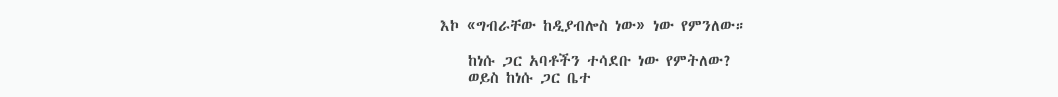እኮ «ግብራቸው ከዲያብሎስ ነው» ነው የምንለው።

    ከነሱ ጋር አባቶችን ተሳደቡ ነው የምትለው?
    ወይስ ከነሱ ጋር ቤተ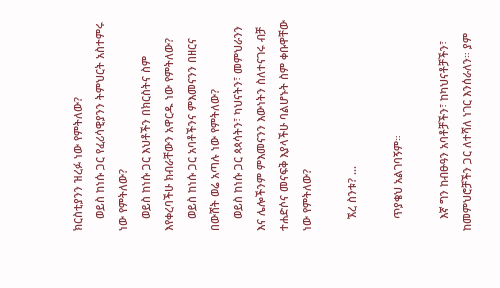ክርስቲያንን ዝረፉ ነው የምትለው?
    ወይስ ከነሱ ጋር የፈሪሳዊያንን ትምህርት አስተምሩ ነው የምትለው?
    ወይስ ከነሱ ጋር እህቶችን በክርስትና ስም እየቀረባችሁ ክብራቸውን አዋርዱ ነው የምትለው?
    ወይስ ከነሱ ጋር አባቶችንና ምእመናንን በዘርና በውሸት ወሬ አጣሉ ነው የምትለው?
    ወይስ ከነሱ ጋር ጳጳሳትን፣ ካህናትን፣ መምህራንን እና ሌሎችንም ምእመናንን እውነትን ስለተናገሩ ብቻ ተሐድሶና መናፍቅ እያላችሁ ባልሆኑት ስም ቀቡዋቸው ነው የምትለው?

    ኧረ ስንቱ? ...

    ጥያቄህ አልገባኝም።

    እኛ ግን ከብፁዓን አባቶቻችን፣ ከካህናቶቻችን፣ ከመምህሮቻችን ጋር ለተሻለ ነገር እንሰራለን። ያም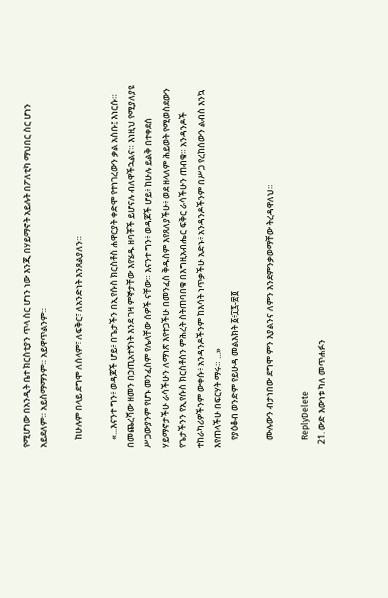የሚሆነው በአንዲት ቤተ ክርስቲያን ጥላ ስር ሆነን ነው እንጂ በሃይማኖት አይሉት በፖለቲካ ማህበር ስር ሆነን አይደለም። አይስማማንም። አይዋጥልንም።

    ከሁሉም በላይ ደግሞ ለሰላም፣ ለፍቅር፣ ለአንድነት እንጸልያለን።

    «...እናንተ ግን፥ ወዳጆች ሆይ፥ በጌታችን በኢየሱስ ክርስቶስ ሐዋርያት ቀድሞ የተነገረውን ቃል አስቡ፤ እነርሱ። በመጨረሻው ዘመን በኃጢአተኝነት እንደ ገዛ ምኞታቸው እየሄዱ ዘባቾች ይሆናሉ ብለዋችኋልና። እነዚህ የሚያለያዩ ሥጋውያንም የሆኑ መንፈስም የሌላቸው ሰዎች ናቸው። እናንተ ግን፥ ወዳጆች ሆይ፥ ከሁሉ ይልቅ በተቀደሰ ሃይማኖታችሁ ራሳችሁን ለማነጽ እየተጋችሁ በመንፈስ ቅዱስም እየጸለያችሁ፥ ወደ ዘላለም ሕይወት የሚወስደውን የጌታችንን የኢየሱስ ክርስቶስን ምሕረት ስትጠባበቁ በእግዚአብሔር ፍቅር ራሳችሁን ጠብቁ። አንዳንዶች ተከራካሪዎችንም ውቀሱ፥ አንዳንዶችንም ከእሳት ነጥቃችሁ አድኑ፥ አንዳንዶችንም በሥጋ የረከሰውን ልብስ እንኳ እየጠላችሁ በፍርሃት ማሩ። ...»
    የያዕቆብ ወንድም የይሁዳ መልእክት ፩፥፲፯-፳፬

    ሙሉውን ብታነበው ደግሞ ምን እያልንና ለምን እንደምንቃወማቸው ትረዳዋለህ።

    ReplyDelete
  21. ውድ እውነቱ ካለ መጥሐፉን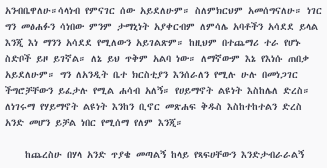አንብቤዋለሁ።ሳላነብ የምናገር ሰው አይደለሁም። ስለምክርህም አመሰግናለሁ። ነገር ግን መፅሐፉን ሳነበው ምንም ታማኒነት አያቀርብም ለምሳሌ አባቶችን አሳደደ ይላል እንጂ እነ ማንን አሳደደ የሚለውን አይገልጽም። ከዚህም በተጨማሪ ተራ የሆኑ ስድቦች ይዞ ይገኛል። ለኔ ይህ ጥቅም አልባ ነው። ለማኛውም እኔ የእነሱ ጠበቃ አይደለሁም። ግን ለአንዲት ቤተ ክርስቲያን እንሰራለን የሚሉ ሁሉ በመነጋገር ችግሮቻቸውን ይፈታሉ የሚል ሐሳብ አለኝ። የሀይማኖት ልዩነት እስከሌለ ድረስ። ለነገሩማ የሃይማኖት ልዩነት እንከን ቢኖር መጽሐፍ ቅዱስ እስከተከተልን ድረስ አንድ መሆን ይቻል ነበር የሚሰማ የለም እንጂ።

    ከጨረስሁ በሃላ አንድ ጥያቄ መጣልኝ ከላይ የጻፍሀቸውን እንድታብራራልኝ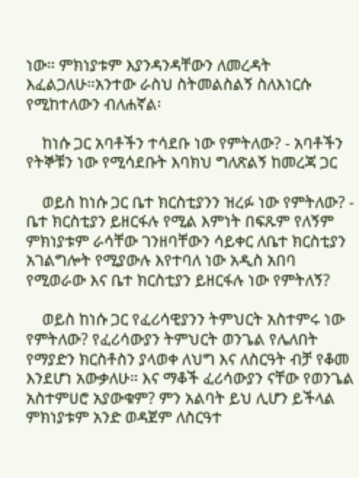ነው። ምክነያቱም እያንዳንዳቸውን ለመረዳት እፈልጋለሁ።አንተው ራስህ ስትመልስልኝ ስለእነርሱ የሚከተለውን ብለሐኛል፡

    ከነሱ ጋር አባቶችን ተሳደቡ ነው የምትለው? - አባቶችን የትኞቹን ነው የሚሳደቡት እባክህ ግለጽልኝ ከመረጃ ጋር

    ወይስ ከነሱ ጋር ቤተ ክርስቲያንን ዝረፉ ነው የምትለው? - ቤተ ክርስቲያን ይዘርፋሉ የሚል እምነት በፍጹም የለኝም ምክነያቱም ራሳቸው ገንዘባቸውን ሳይቀር ለቤተ ክርስቲያን አገልግሎት የሚያውሉ እየተባለ ነው አዲስ አበባ የሚወራው እና ቤተ ክርስቲያን ይዘርፋሉ ነው የምትለኝ?

    ወይስ ከነሱ ጋር የፈሪሳዊያንን ትምህርት አስተምሩ ነው የምትለው? የፈሪሳውያን ትምህርት ወንጌል የሌለበት የማያድን ክርስቶስን ያላወቀ ለህግ እና ለስርዓት ብቻ የቆመ እንደሆነ አውቃለሁ። እና ማቆች ፈሪሳውያን ናቸው የወንጌል አስተምሀሮ አያውቁም? ምን አልባት ይህ ሊሆን ይችላል ምክነያቱም አንድ ወዳጀም ለስርዓተ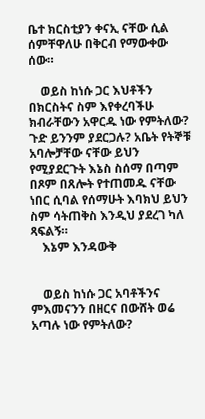ቤተ ክርስቲያን ቀናኢ ናቸው ሲል ሰምቸዋለሁ በቅርብ የማውቀው ሰው።

    ወይስ ከነሱ ጋር እህቶችን በክርስትና ስም እየቀረባችሁ ክብራቸውን አዋርዱ ነው የምትለው? ጉድ ይንንም ያደርጋሉ? አቤት የትኞቹ አባሎቻቸው ናቸው ይህን የሚያደርጉት እኔስ ስሰማ በጣም በጾም በጸሎት የተጠመዱ ናቸው ነበር ሲባል የሰማሁት እባክህ ይህን ስም ሳትጠቅስ እንዲህ ያደረገ ካለ ጻፍልኝ።
    እኔም እንዳውቅ


    ወይስ ከነሱ ጋር አባቶችንና ምእመናንን በዘርና በውሸት ወሬ አጣሉ ነው የምትለው?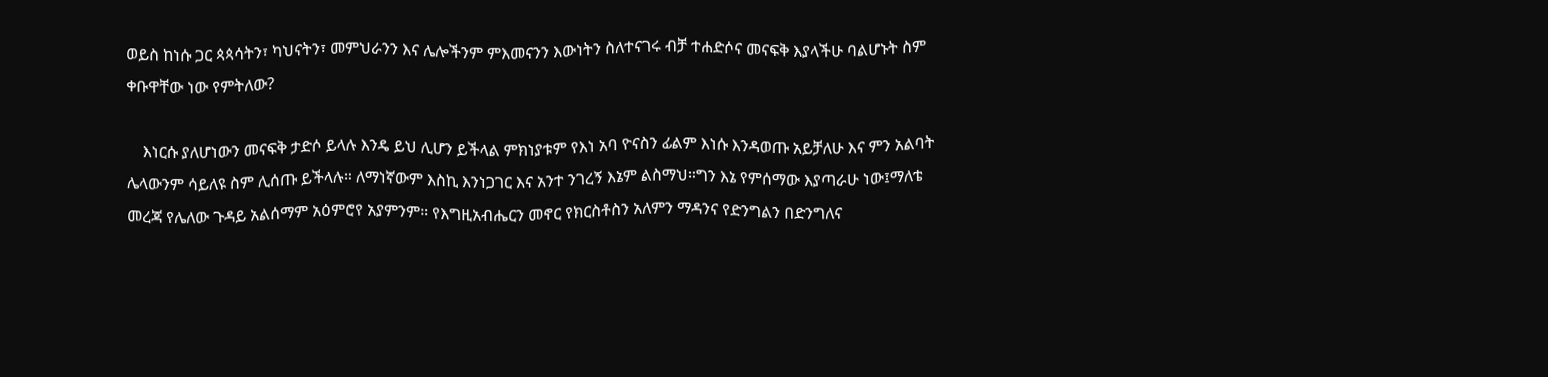ወይስ ከነሱ ጋር ጳጳሳትን፣ ካህናትን፣ መምህራንን እና ሌሎችንም ምእመናንን እውነትን ስለተናገሩ ብቻ ተሐድሶና መናፍቅ እያላችሁ ባልሆኑት ስም ቀቡዋቸው ነው የምትለው?

    እነርሱ ያለሆነውን መናፍቅ ታድሶ ይላሉ እንዴ ይህ ሊሆን ይችላል ምክነያቱም የእነ አባ ዮናስን ፊልም እነሱ እንዳወጡ አይቻለሁ እና ምን አልባት ሌላውንም ሳይለዩ ስም ሊሰጡ ይችላሉ። ለማነኛውም እስኪ እንነጋገር እና አንተ ንገረኝ እኔም ልስማህ።ግን እኔ የምሰማው እያጣራሁ ነው፤ማለቴ መረጃ የሌለው ጉዳይ አልሰማም አዕምሮየ አያምንም። የእግዚአብሔርን መኖር የክርስቶስን አለምን ማዳንና የድንግልን በድንግለና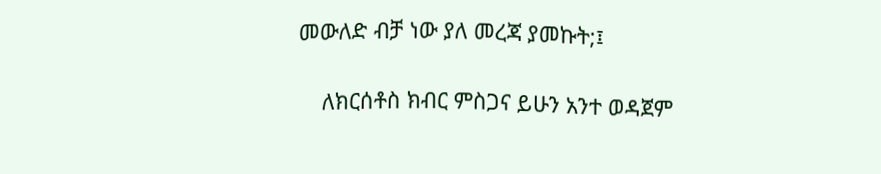መውለድ ብቻ ነው ያለ መረጃ ያመኩት;፤

    ለክርሰቶስ ክብር ምስጋና ይሁን አንተ ወዳጀም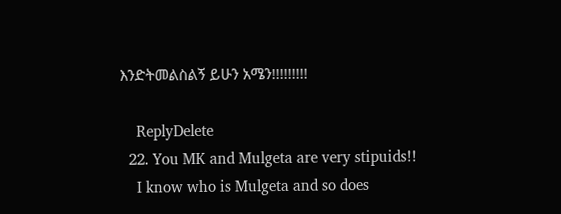እንድትመልስልኝ ይሁን አሜን!!!!!!!!!

    ReplyDelete
  22. You MK and Mulgeta are very stipuids!!
    I know who is Mulgeta and so does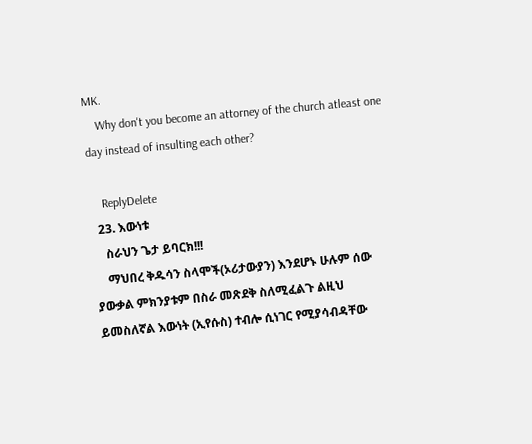MK.
    Why don't you become an attorney of the church atleast one day instead of insulting each other?

    ReplyDelete
  23. እውነቱ
    ስራህን ጌታ ይባርክ!!!
    ማህበረ ቅዱሳን ስላሞች(ኦሪታውያን) እንደሆኑ ሁሉም ሰው ያውቃል ምክንያቱም በስራ መጽደቅ ስለሚፈልጉ ልዚህ ይመስለኛል እውነት (ኢየሱስ) ተብሎ ሲነገር የሚያሳብዳቸው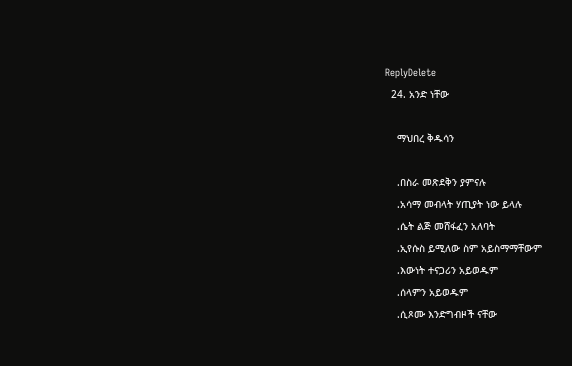ReplyDelete
  24. አንድ ነቸው

    ማህበረ ቅዱሳን

    .በስራ መጽደቅን ያምናሉ
    .አሳማ መብላት ሃጢያት ነው ይላሉ
    .ሴት ልጅ መሸፋፈን አለባት
    .ኢየሱስ ይሚለው ስም አይስማማቸውም
    .እውነት ተናጋሪን አይወዱም
    .ሰላምን አይወዱም
    .ሲጾሙ እንድግብዞች ናቸው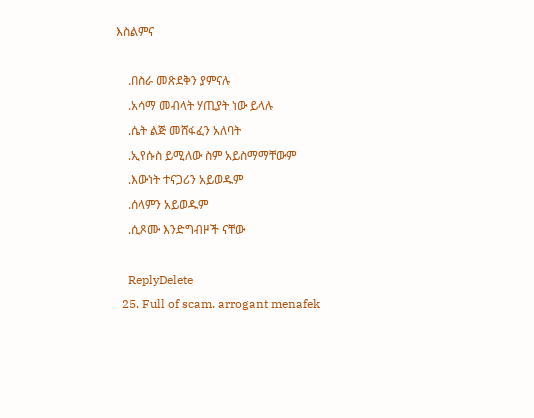እስልምና

    .በስራ መጽደቅን ያምናሉ
    .አሳማ መብላት ሃጢያት ነው ይላሉ
    .ሴት ልጅ መሸፋፈን አለባት
    .ኢየሱስ ይሚለው ስም አይስማማቸውም
    .እውነት ተናጋሪን አይወዱም
    .ሰላምን አይወዱም
    .ሲጾሙ እንድግብዞች ናቸው

    ReplyDelete
  25. Full of scam. arrogant menafek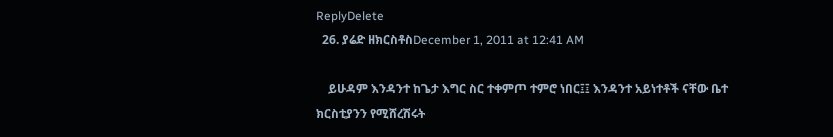ReplyDelete
  26. ያሬድ ዘክርስቶስDecember 1, 2011 at 12:41 AM

    ይሁዳም እንዳንተ ከጌታ እግር ስር ተቀምጦ ተምሮ ነበር፤፤ እንዳንተ አይነተቶች ናቸው ቤተ ክርስቲያንን የሚሸረሽሩት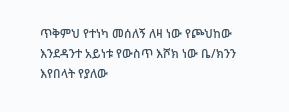ጥቅምህ የተነካ መሰለኝ ለዛ ነው የጮህከው እንደዳንተ አይነቱ የውስጥ እሾክ ነው ቤ/ክንን እየበላት የያለው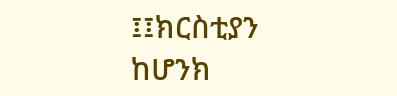፤፤ክርስቲያን ከሆንክ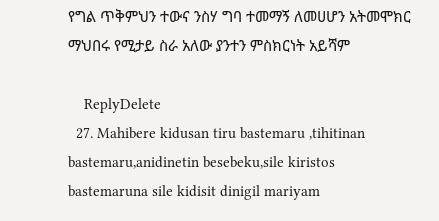የግል ጥቅምህን ተውና ንስሃ ግባ ተመማኝ ለመሀሆን አትመሞክር ማህበሩ የሚታይ ስራ አለው ያንተን ምስክርነት አይሻም

    ReplyDelete
  27. Mahibere kidusan tiru bastemaru ,tihitinan bastemaru,anidinetin besebeku,sile kiristos bastemaruna sile kidisit dinigil mariyam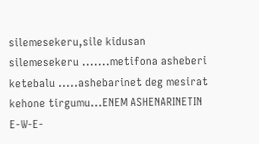silemesekeru,sile kidusan silemesekeru .......metifona asheberi ketebalu .....ashebarinet deg mesirat kehone tirgumu...ENEM ASHENARINETIN E-W-E-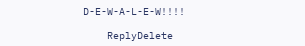D-E-W-A-L-E-W!!!!

    ReplyDelete